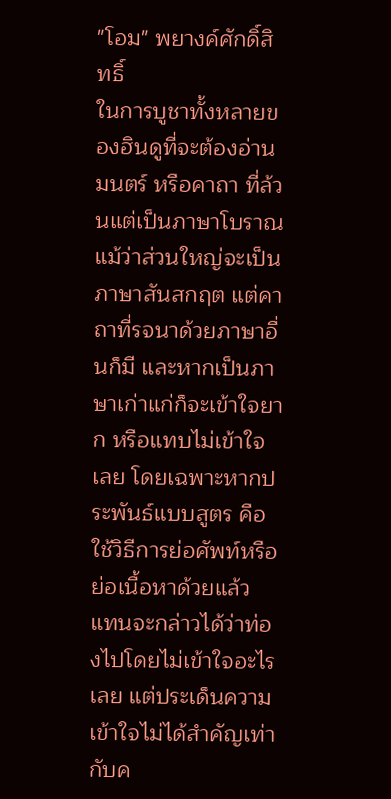"โอม" พยางค์ศักดิ์สิทธิ์
ในการบูชาทั้งหลายของฮินดูที่จะต้องอ่านมนตร์ หรือคาถา ที่ล้วนแต่เป็นภาษาโบราณ แม้ว่าส่วนใหญ่จะเป็นภาษาสันสกฤต แต่คาถาที่รจนาด้วยภาษาอื่นก็มี และหากเป็นภาษาเก่าแก่ก็จะเข้าใจยาก หรือแทบไม่เข้าใจเลย โดยเฉพาะหากประพันธ์แบบสูตร คือใช้วิธีการย่อศัพท์หรือย่อเนื้อหาด้วยแล้ว แทนจะกล่าวได้ว่าท่องไปโดยไม่เข้าใจอะไรเลย แต่ประเด็นความเข้าใจไม่ได้สำคัญเท่ากับค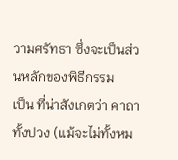วามศรัทธา ซึ่งจะเป็นส่วนหลักของพิธีกรรม
เป็น ที่น่าสังเกตว่า คาถาทั้งปวง (แม้จะไม่ทั้งหม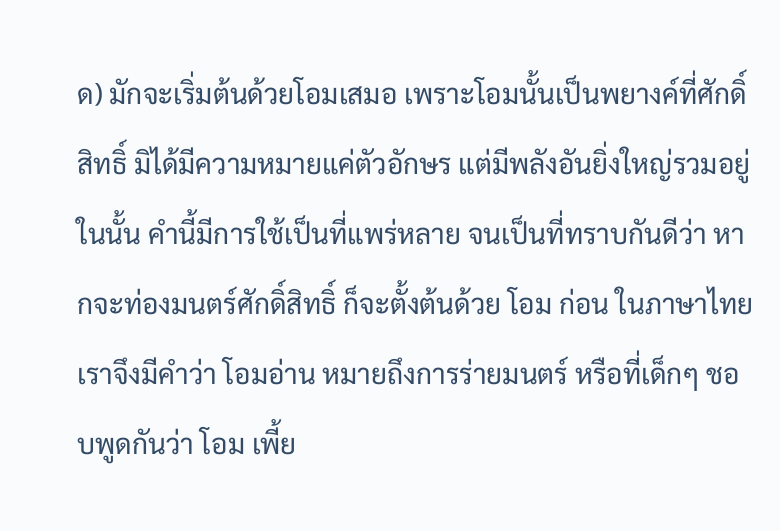ด) มักจะเริ่มต้นด้วยโอมเสมอ เพราะโอมนั้นเป็นพยางค์ที่ศักดิ์สิทธิ์ มิได้มีความหมายแค่ตัวอักษร แต่มีพลังอันยิ่งใหญ่รวมอยู่ในนั้น คำนี้มีการใช้เป็นที่แพร่หลาย จนเป็นที่ทราบกันดีว่า หากจะท่องมนตร์ศักดิ์สิทธิ์ ก็จะตั้งต้นด้วย โอม ก่อน ในภาษาไทยเราจึงมีคำว่า โอมอ่าน หมายถึงการร่ายมนตร์ หรือที่เด็กๆ ชอบพูดกันว่า โอม เพี้ย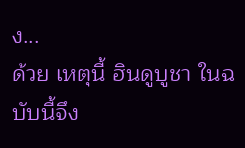ง...
ด้วย เหตุนี้ ฮินดูบูชา ในฉบับนี้จึง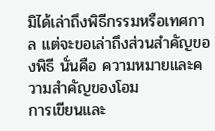มิได้เล่าถึงพิธีกรรมหรือเทศกาล แต่จะขอเล่าถึงส่วนสำคัญของพิธี นั่นคือ ความหมายและความสำคัญของโอม
การเขียนและ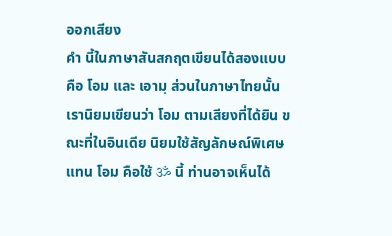ออกเสียง
คำ นี้ในภาษาสันสกฤตเขียนได้สองแบบ คือ โอม และ เอามฺ ส่วนในภาษาไทยนั้นเรานิยมเขียนว่า โอม ตามเสียงที่ได้ยิน ขณะที่ในอินเดีย นิยมใช้สัญลักษณ์พิเศษแทน โอม คือใช้ ॐ นี้ ท่านอาจเห็นได้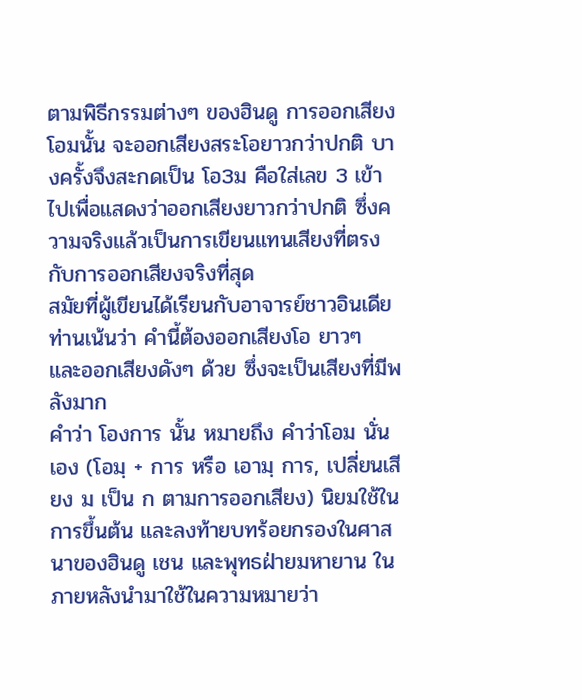ตามพิธีกรรมต่างๆ ของฮินดู การออกเสียงโอมนั้น จะออกเสียงสระโอยาวกว่าปกติ บางครั้งจึงสะกดเป็น โอ3ม คือใส่เลข 3 เข้าไปเพื่อแสดงว่าออกเสียงยาวกว่าปกติ ซึ่งความจริงแล้วเป็นการเขียนแทนเสียงที่ตรงกับการออกเสียงจริงที่สุด
สมัยที่ผู้เขียนได้เรียนกับอาจารย์ชาวอินเดีย ท่านเน้นว่า คำนี้ต้องออกเสียงโอ ยาวๆ และออกเสียงดังๆ ด้วย ซึ่งจะเป็นเสียงที่มีพลังมาก
คำว่า โองการ นั้น หมายถึง คำว่าโอม นั่นเอง (โอมฺ + การ หรือ เอามฺ การ, เปลี่ยนเสียง ม เป็น ก ตามการออกเสียง) นิยมใช้ในการขึ้นต้น และลงท้ายบทร้อยกรองในศาสนาของฮินดู เชน และพุทธฝ่ายมหายาน ในภายหลังนำมาใช้ในความหมายว่า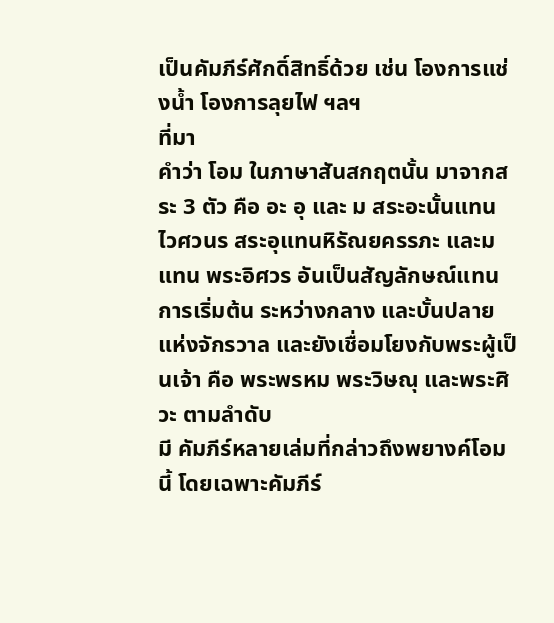เป็นคัมภีร์ศักดิ์สิทธิ์ด้วย เช่น โองการแช่งน้ำ โองการลุยไฟ ฯลฯ
ที่มา
คำว่า โอม ในภาษาสันสกฤตนั้น มาจากสระ 3 ตัว คือ อะ อุ และ ม สระอะนั้นแทน ไวศวนร สระอุแทนหิรัณยครรภะ และม แทน พระอิศวร อันเป็นสัญลักษณ์แทนการเริ่มต้น ระหว่างกลาง และบั้นปลายแห่งจักรวาล และยังเชื่อมโยงกับพระผู้เป็นเจ้า คือ พระพรหม พระวิษณุ และพระศิวะ ตามลำดับ
มี คัมภีร์หลายเล่มที่กล่าวถึงพยางค์โอมนี้ โดยเฉพาะคัมภีร์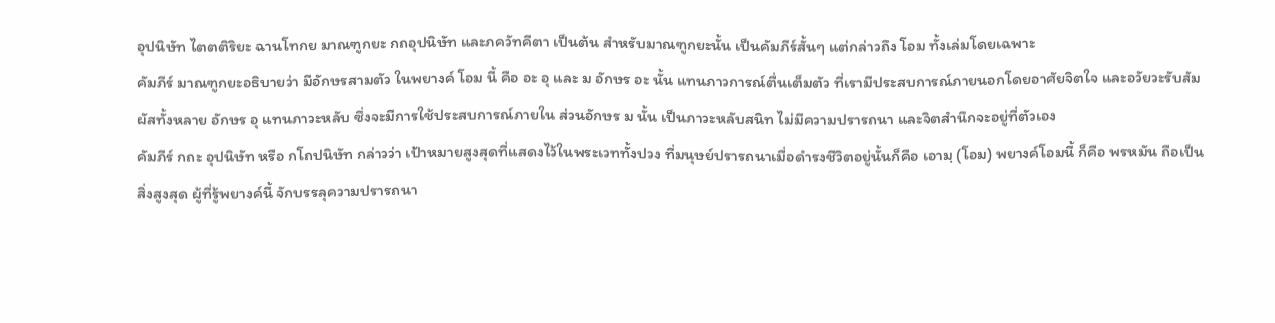อุปนิษัท ไตตติริยะ ฉานโทกย มาณฑูกยะ กถอุปนิษัท และภควัทคีตา เป็นต้น สำหรับมาณฑูกยะนั้น เป็นคัมภีร์สั้นๆ แต่กล่าวถึง โอม ทั้งเล่มโดยเฉพาะ
คัมภีร์ มาณฑูกยะอธิบายว่า มีอักษรสามตัว ในพยางค์ โอม นี้ คือ อะ อุ และ ม อักษร อะ นั้น แทนภาวการณ์ตื่นเต็มตัว ที่เรามีประสบการณ์ภายนอกโดยอาศัยจิตใจ และอวัยวะรับสัมผัสทั้งหลาย อักษร อุ แทนภาวะหลับ ซึ่งจะมีการใช้ประสบการณ์ภายใน ส่วนอักษร ม นั้น เป็นภาวะหลับสนิท ไม่มีความปรารถนา และจิตสำนึกจะอยู่ที่ตัวเอง
คัมภีร์ กถะ อุปนิษัท หรือ กโถปนิษัท กล่าวว่า เป้าหมายสูงสุดที่แสดงไว้ในพระเวททั้งปวง ที่มนุษย์ปรารถนาเมื่อดำรงชีวิตอยู่นั้นก็คือ เอามฺ (โอม) พยางค์โอมนี้ ก็คือ พรหมัน ถือเป็นสิ่งสูงสุด ผู้ที่รู้พยางค์นี้ จักบรรลุความปรารถนา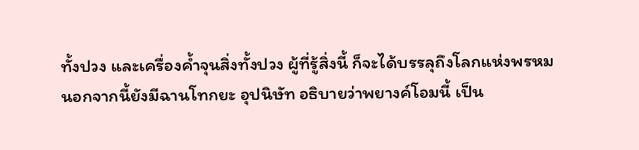ทั้งปวง และเครื่องค้ำจุนสิ่งทั้งปวง ผู้ที่รู้สิ่งนี้ ก็จะได้บรรลุถึงโลกแห่งพรหม
นอกจากนี้ยังมีฉานโทกยะ อุปนิษัท อธิบายว่าพยางค์โอมนี้ เป็น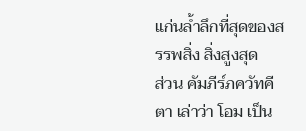แก่นล้ำลึกที่สุดของสรรพสิ่ง สิ่งสูงสุด
ส่วน คัมภีร์ภควัทคีตา เล่าว่า โอม เป็น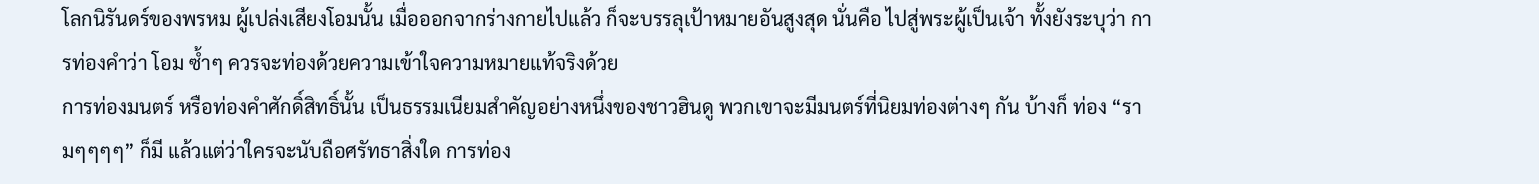โลกนิรันดร์ของพรหม ผู้เปล่งเสียงโอมนั้น เมื่อออกจากร่างกายไปแล้ว ก็จะบรรลุเป้าหมายอันสูงสุด นั่นคือ ไปสู่พระผู้เป็นเจ้า ทั้งยังระบุว่า การท่องคำว่า โอม ซ้ำๆ ควรจะท่องด้วยความเข้าใจความหมายแท้จริงด้วย
การท่องมนตร์ หรือท่องคำศักดิ์สิทธิ์นั้น เป็นธรรมเนียมสำคัญอย่างหนึ่งของชาวฮินดู พวกเขาจะมีมนตร์ที่นิยมท่องต่างๆ กัน บ้างก็ ท่อง “รามๆๆๆๆ” ก็มี แล้วแต่ว่าใครจะนับถือศรัทธาสิ่งใด การท่อง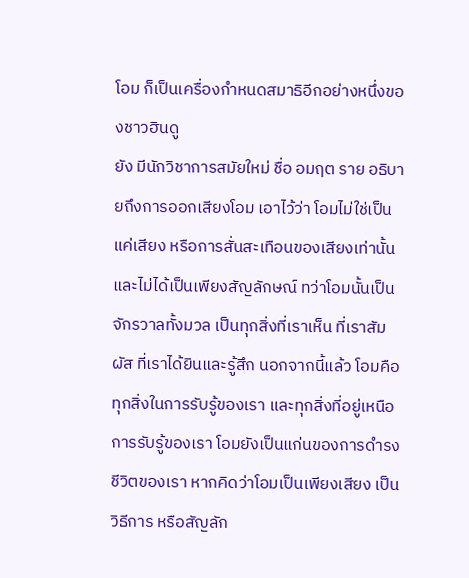โอม ก็เป็นเครื่องกำหนดสมาธิอีกอย่างหนึ่งของชาวฮินดู
ยัง มีนักวิชาการสมัยใหม่ ชื่อ อมฤต ราย อธิบายถึงการออกเสียงโอม เอาไว้ว่า โอมไม่ใช่เป็นแค่เสียง หรือการสั่นสะเทือนของเสียงเท่านั้น และไม่ได้เป็นเพียงสัญลักษณ์ ทว่าโอมนั้นเป็นจักรวาลทั้งมวล เป็นทุกสิ่งที่เราเห็น ที่เราสัมผัส ที่เราได้ยินและรู้สึก นอกจากนี้แล้ว โอมคือทุกสิ่งในการรับรู้ของเรา และทุกสิ่งที่อยู่เหนือการรับรู้ของเรา โอมยังเป็นแก่นของการดำรงชีวิตของเรา หากคิดว่าโอมเป็นเพียงเสียง เป็นวิธีการ หรือสัญลัก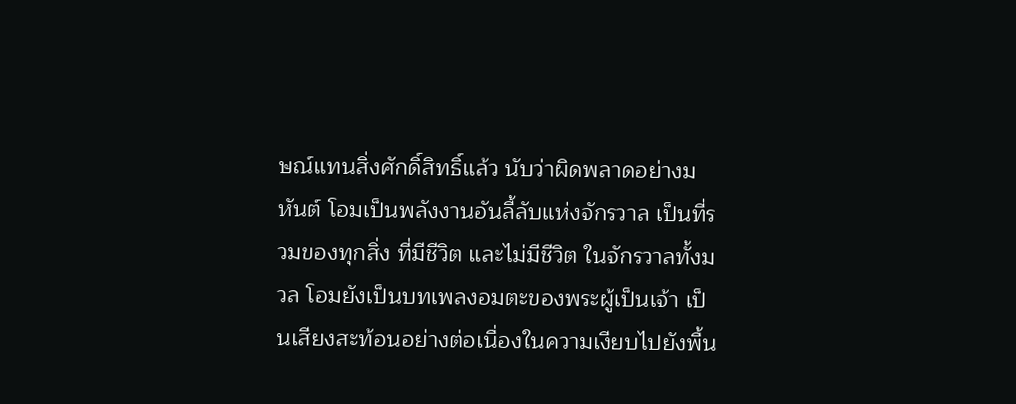ษณ์แทนสิ่งศักดิ์สิทธิ์แล้ว นับว่าผิดพลาดอย่างมหันต์ โอมเป็นพลังงานอันลี้ลับแห่งจักรวาล เป็นที่รวมของทุกสิ่ง ที่มีชีวิต และไม่มีชีวิต ในจักรวาลทั้งมวล โอมยังเป็นบทเพลงอมตะของพระผู้เป็นเจ้า เป็นเสียงสะท้อนอย่างต่อเนื่องในความเงียบไปยังพื้น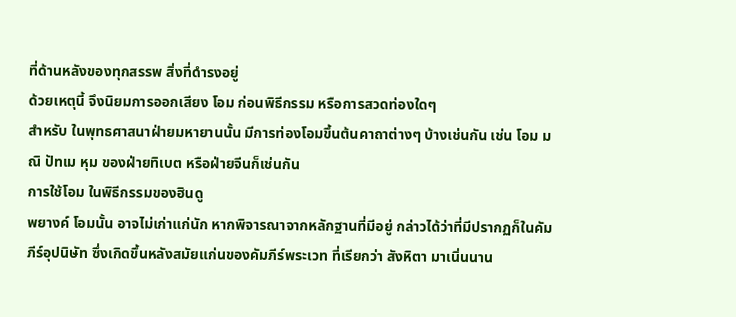ที่ด้านหลังของทุกสรรพ สิ่งที่ดำรงอยู่
ด้วยเหตุนี้ จึงนิยมการออกเสียง โอม ก่อนพิธีกรรม หรือการสวดท่องใดๆ
สำหรับ ในพุทธศาสนาฝ่ายมหายานนั้น มีการท่องโอมขึ้นต้นคาถาต่างๆ บ้างเช่นกัน เช่น โอม มณิ ปัทเม หุม ของฝ่ายทิเบต หรือฝ่ายจีนก็เช่นกัน
การใช้โอม ในพิธีกรรมของฮินดู
พยางค์ โอมนั้น อาจไม่เก่าแก่นัก หากพิจารณาจากหลักฐานที่มีอยู่ กล่าวได้ว่าที่มีปรากฏก็ในคัมภีร์อุปนิษัท ซึ่งเกิดขึ้นหลังสมัยแก่นของคัมภีร์พระเวท ที่เรียกว่า สังหิตา มาเนิ่นนาน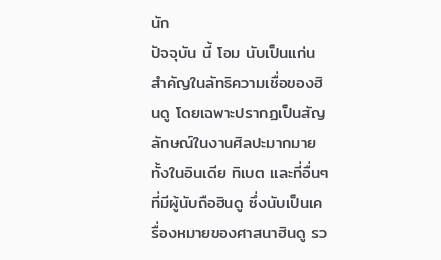นัก
ปัจจุบัน นี้ โอม นับเป็นแก่นสำคัญในลัทธิความเชื่อของฮินดู โดยเฉพาะปรากฏเป็นสัญลักษณ์ในงานศิลปะมากมาย ทั้งในอินเดีย ทิเบต และที่อื่นๆ ที่มีผู้นับถือฮินดู ซึ่งนับเป็นเครื่องหมายของศาสนาฮินดู รว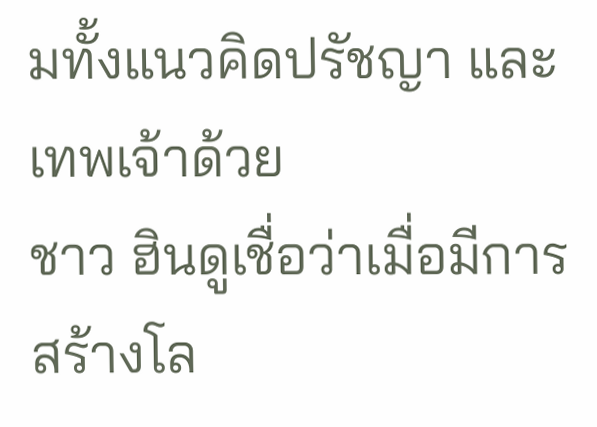มทั้งแนวคิดปรัชญา และเทพเจ้าด้วย
ชาว ฮินดูเชื่อว่าเมื่อมีการสร้างโล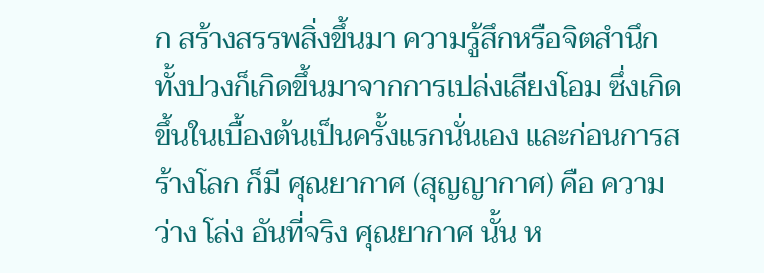ก สร้างสรรพสิ่งขึ้นมา ความรู้สึกหรือจิตสำนึกทั้งปวงก็เกิดขึ้นมาจากการเปล่งเสียงโอม ซึ่งเกิดขึ้นในเบื้องต้นเป็นครั้งแรกนั่นเอง และก่อนการสร้างโลก ก็มี ศุณยากาศ (สุญญากาศ) คือ ความว่าง โล่ง อันที่จริง ศุณยากาศ นั้น ห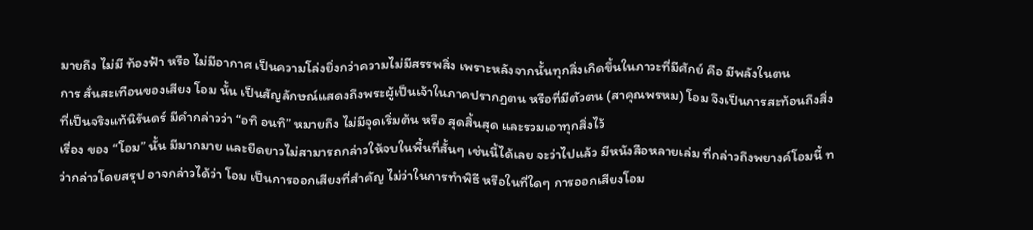มายถึง ไม่มี ท้องฟ้า หรือ ไม่มีอากาศ เป็นความโล่งยิ่งกว่าความไม่มีสรรพสิ่ง เพราะหลังจากนั้นทุกสิ่งเกิดขึ้นในภาวะที่มีศักย์ คือ มีพลังในตน
การ สั่นสะเทือนของเสียง โอม นั้น เป็นสัญลักษณ์แสดงถึงพระผู้เป็นเจ้าในภาคปรากฏตน หรือที่มีตัวตน (สาคุณพรหม) โอม จึงเป็นการสะท้อนถึงสิ่งที่เป็นจริงแท้นิรันดร์ มีคำกล่าวว่า “อทิ อนทิ” หมายถึง ไม่มีจุดเริ่มต้น หรือ สุดสิ้นสุด และรวมเอาทุกสิ่งไว้
เรื่อง ของ “โอม” นั้น มีมากมาย และยืดยาวไม่สามารถกล่าวให้จบในพื้นที่สั้นๆ เช่นนี้ได้เลย จะว่าไปแล้ว มีหนังสือหลายเล่ม ที่กล่าวถึงพยางค์โอมนี้ ทว่ากล่าวโดยสรุป อาจกล่าวได้ว่า โอม เป็นการออกเสียงที่สำคัญ ไม่ว่าในการทำพิธี หรือในที่ใดๆ การออกเสียงโอม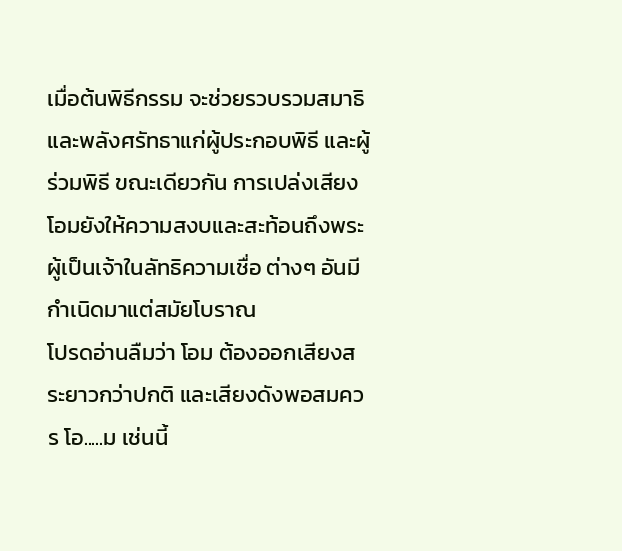เมื่อต้นพิธีกรรม จะช่วยรวบรวมสมาธิ และพลังศรัทธาแก่ผู้ประกอบพิธี และผู้ร่วมพิธี ขณะเดียวกัน การเปล่งเสียงโอมยังให้ความสงบและสะท้อนถึงพระผู้เป็นเจ้าในลัทธิความเชื่อ ต่างๆ อันมีกำเนิดมาแต่สมัยโบราณ
โปรดอ่านลืมว่า โอม ต้องออกเสียงสระยาวกว่าปกติ และเสียงดังพอสมควร โอ.....ม เช่นนี้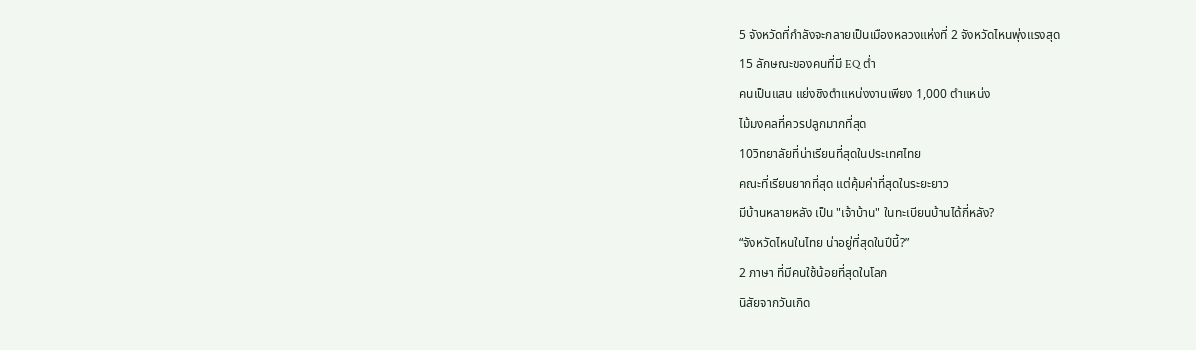5 จังหวัดที่กำลังจะกลายเป็นเมืองหลวงแห่งที่ 2 จังหวัดไหนพุ่งแรงสุด
15 ลักษณะของคนที่มี EQ ต่ำ
คนเป็นแสน แย่งชิงตำแหน่งงานเพียง 1,000 ตำแหน่ง
ไม้มงคลที่ควรปลูกมากที่สุด
10วิทยาลัยที่น่าเรียนที่สุดในประเทศไทย
คณะที่เรียนยากที่สุด แต่คุ้มค่าที่สุดในระยะยาว
มีบ้านหลายหลัง เป็น "เจ้าบ้าน" ในทะเบียนบ้านได้กี่หลัง?
“จังหวัดไหนในไทย น่าอยู่ที่สุดในปีนี้?”
2 ภาษา ที่มีคนใช้น้อยที่สุดในโลก
นิสัยจากวันเกิด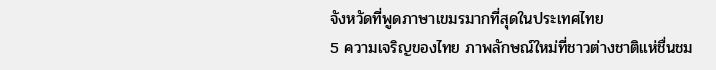จังหวัดที่พูดภาษาเขมรมากที่สุดในประเทศไทย
5 ความเจริญของไทย ภาพลักษณ์ใหม่ที่ชาวต่างชาติแห่ชื่นชม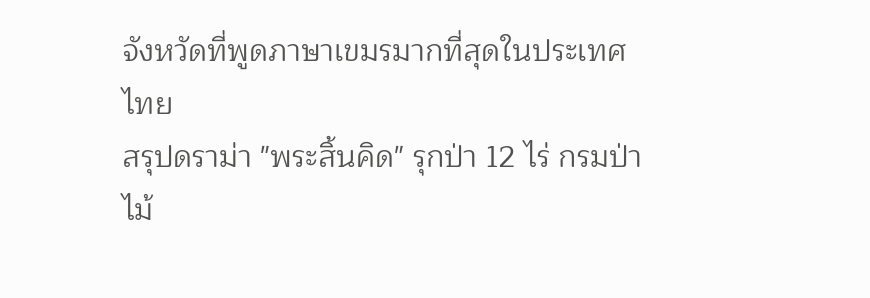จังหวัดที่พูดภาษาเขมรมากที่สุดในประเทศไทย
สรุปดราม่า "พระสิ้นคิด" รุกป่า 12 ไร่ กรมป่าไม้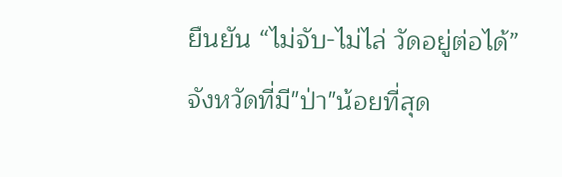ยืนยัน “ไม่จับ-ไม่ไล่ วัดอยู่ต่อได้”
จังหวัดที่มี"ป่า"น้อยที่สุด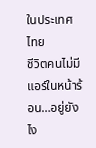ในประเทศไทย
ชีวิตคนไม่มีแอร์ในหน้าร้อน…อยู่ยังไง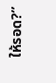ให้รอด?”